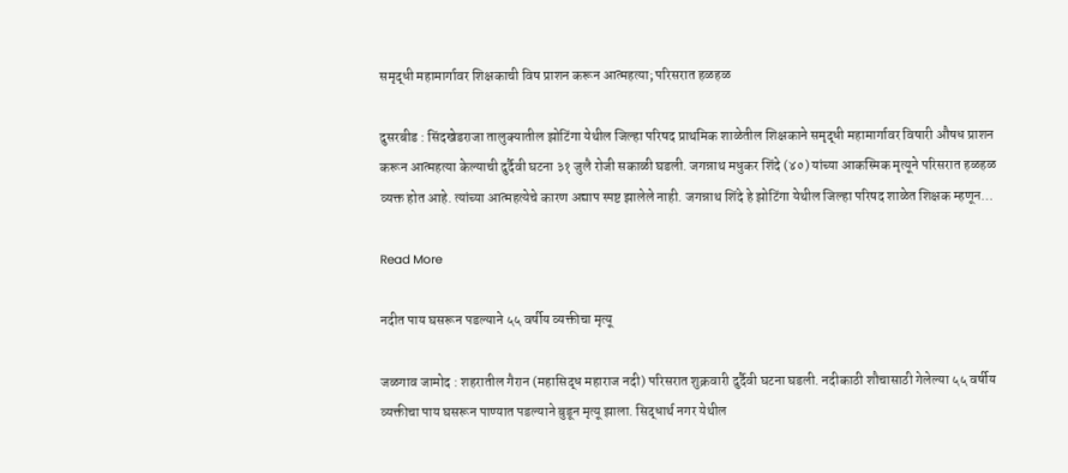समृद्धी महामार्गावर शिक्षकाची विष प्राशन करून आत्महत्या; परिसरात हळहळ

दुसरबीड : सिंदखेडराजा तालुक्यातील झोटिंगा येथील जिल्हा परिषद प्राथमिक शाळेतील शिक्षकाने समृद्धी महामार्गावर विषारी औषध प्राशन करून आत्महत्या केल्याची दुर्दैवी घटना ३१ जुलै रोजी सकाळी घडली. जगन्नाथ मधुकर शिंदे (४०) यांच्या आकस्मिक मृत्यूने परिसरात हळहळ व्यक्त होत आहे. त्यांच्या आत्महत्येचे कारण अद्याप स्पष्ट झालेले नाही. जगन्नाथ शिंदे हे झोटिंगा येथील जिल्हा परिषद शाळेत शिक्षक म्हणून…

Read More

नदीत पाय घसरून पडल्याने ५५ वर्षीय व्यक्तीचा मृत्यू

जळगाव जामोद : शहरातील गैरान (महासिद्ध महाराज नदी) परिसरात शुक्रवारी दुर्दैवी घटना घडली. नदीकाठी शौचासाठी गेलेल्या ५५ वर्षीय व्यक्तीचा पाय घसरून पाण्यात पडल्याने बुडून मृत्यू झाला. सिद्धार्थ नगर येथील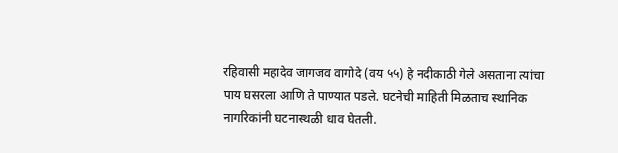रहिवासी महादेव जागजव वागोदे (वय ५५) हे नदीकाठी गेले असताना त्यांचा पाय घसरला आणि ते पाण्यात पडले. घटनेची माहिती मिळताच स्थानिक नागरिकांनी घटनास्थळी धाव घेतली.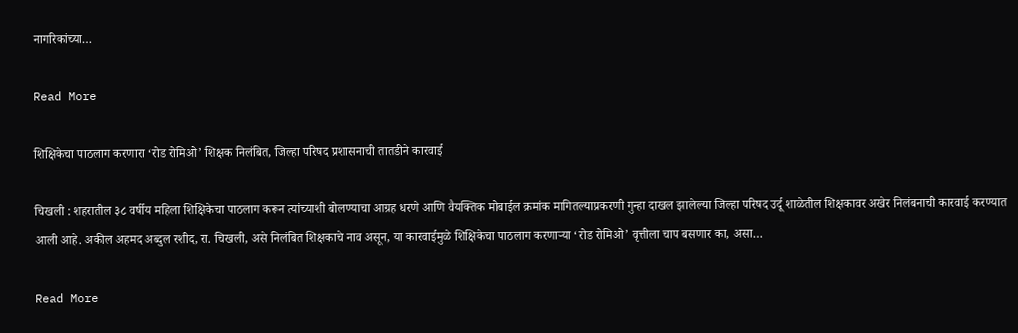नागरिकांच्या…

Read More

शिक्षिकेचा पाठलाग करणारा ‘रोड रोमिओ’ शिक्षक निलंबित, जिल्हा परिषद प्रशासनाची तातडीने कारवाई

चिखली : शहरातील ३८ वर्षीय महिला शिक्षिकेचा पाठलाग करून त्यांच्याशी बोलण्याचा आग्रह धरणे आणि वैयक्तिक मोबाईल क्रमांक मागितल्याप्रकरणी गुन्हा दाखल झालेल्या जिल्हा परिषद उर्दू शाळेतील शिक्षकावर अखेर निलंबनाची कारवाई करण्यात आली आहे. अकील अहमद अब्दुल रशीद, रा. चिखली, असे निलंबित शिक्षकाचे नाव असून, या कारवाईमुळे शिक्षिकेचा पाठलाग करणाऱ्या ‘रोड रोमिओ’ वृत्तीला चाप बसणार का, असा…

Read More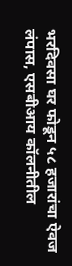भरदिवसा घर फोडून ५८ हजारांचा ऐवज लंपास, एसबीआय कॉलनीतील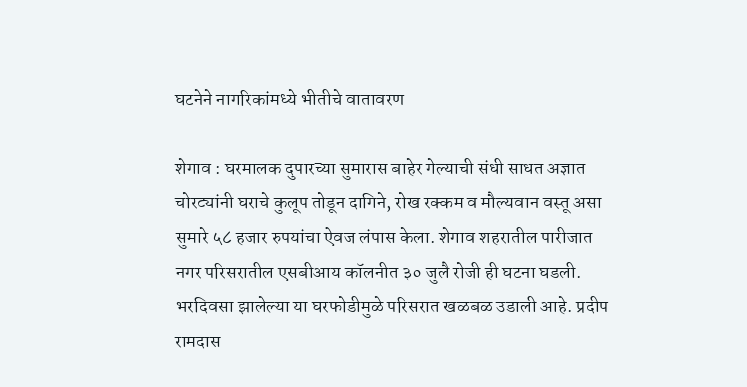घटनेने नागरिकांमध्ये भीतीचे वातावरण

शेगाव : घरमालक दुपारच्या सुमारास बाहेर गेल्याची संधी साधत अज्ञात चोरट्यांनी घराचे कुलूप तोडून दागिने, रोख रक्कम व मौल्यवान वस्तू असा सुमारे ५८ हजार रुपयांचा ऐवज लंपास केला. शेगाव शहरातील पारीजात नगर परिसरातील एसबीआय कॉलनीत ३० जुलै रोजी ही घटना घडली. भरदिवसा झालेल्या या घरफोडीमुळे परिसरात खळबळ उडाली आहे. प्रदीप रामदास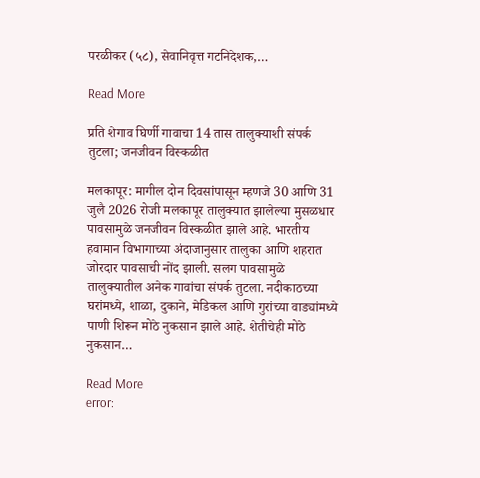परळीकर (५८), सेवानिवृत्त गटनिदेशक,…

Read More

प्रति शेगाव घिर्णी गावाचा 14 तास तालुक्याशी संपर्क तुटला; जनजीवन विस्कळीत

मलकापूर: मागील दोन दिवसांपासून म्हणजे 30 आणि 31 जुलै 2026 रोजी मलकापूर तालुक्यात झालेल्या मुसळधार पावसामुळे जनजीवन विस्कळीत झाले आहे. भारतीय हवामान विभागाच्या अंदाजानुसार तालुका आणि शहरात जोरदार पावसाची नोंद झाली. सलग पावसामुळे तालुक्यातील अनेक गावांचा संपर्क तुटला. नदीकाठच्या घरांमध्ये, शाळा, दुकाने, मेडिकल आणि गुरांच्या वाड्यांमध्ये पाणी शिरून मोठे नुकसान झाले आहे. शेतीचेही मोठे नुकसान…

Read More
error: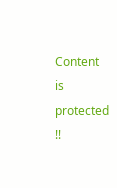Content is protected !!